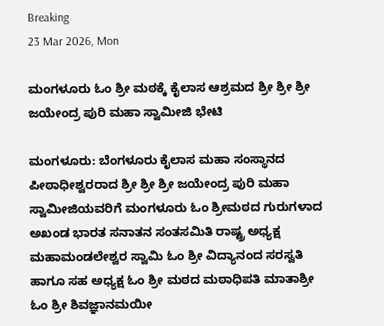Breaking
23 Mar 2026, Mon

ಮಂಗಳೂರು ಓಂ ಶ್ರೀ ಮಠಕ್ಕೆ ಕೈಲಾಸ ಆಶ್ರಮದ ಶ್ರೀ ಶ್ರೀ ಶ್ರೀ ಜಯೇಂದ್ರ ಪುರಿ ಮಹಾ ಸ್ವಾಮೀಜಿ ಭೇಟಿ

ಮಂಗಳೂರು: ಬೆಂಗಳೂರು ಕೈಲಾಸ ಮಹಾ ಸಂಸ್ಥಾನದ ಪೀಠಾಧೀಶ್ವರರಾದ ಶ್ರೀ ಶ್ರೀ ಶ್ರೀ ಜಯೇಂದ್ರ ಪುರಿ ಮಹಾ ಸ್ವಾಮೀಜಿಯವರಿಗೆ ಮಂಗಳೂರು ಓಂ ಶ್ರೀಮಠದ ಗುರುಗಳಾದ ಅಖಂಡ ಭಾರತ ಸನಾತನ ಸಂತಸಮಿತಿ ರಾಷ್ಟ್ರ ಅಧ್ಯಕ್ಷ ಮಹಾಮಂಡಲೇಶ್ವರ ಸ್ವಾಮಿ ಓಂ ಶ್ರೀ ವಿದ್ಯಾನಂದ ಸರಸ್ವತಿ ಹಾಗೂ ಸಹ ಅಧ್ಯಕ್ಷ ಓಂ ಶ್ರೀ ಮಠದ ಮಠಾಧಿಪತಿ ಮಾತಾಶ್ರೀ ಓಂ ಶ್ರೀ ಶಿವಜ್ಞಾನಮಯೀ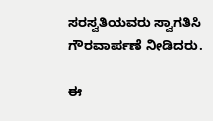ಸರಸ್ವತಿಯವರು ಸ್ವಾಗತಿಸಿ ಗೌರವಾರ್ಪಣೆ ನೀಡಿದರು.

ಈ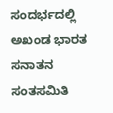ಸಂದರ್ಭದಲ್ಲಿ ಅಖಂಡ ಭಾರತ ಸನಾತನ ಸಂತಸಮಿತಿ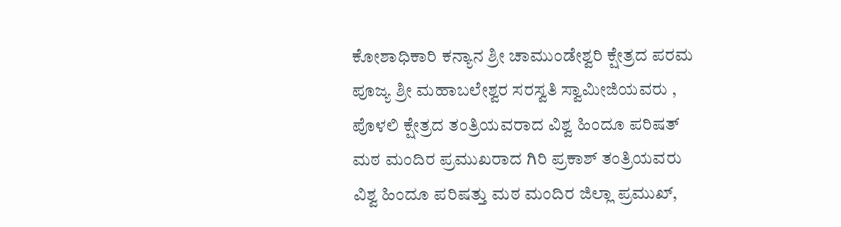ಕೋಶಾಧಿಕಾರಿ ಕನ್ಯಾನ ಶ್ರೀ ಚಾಮುಂಡೇಶ್ವರಿ ಕ್ಷೇತ್ರದ ಪರಮ ಪೂಜ್ಯ ಶ್ರೀ ಮಹಾಬಲೇಶ್ವರ ಸರಸ್ವತಿ ಸ್ವಾಮೀಜಿಯವರು , ಪೊಳಲಿ ಕ್ಷೇತ್ರದ ತಂತ್ರಿಯವರಾದ ವಿಶ್ವ ಹಿಂದೂ ಪರಿಷತ್ ಮಠ ಮಂದಿರ ಪ್ರಮುಖರಾದ ಗಿರಿ ಪ್ರಕಾಶ್ ತಂತ್ರಿಯವರು ವಿಶ್ವ ಹಿಂದೂ ಪರಿಷತ್ತು ಮಠ ಮಂದಿರ ಜಿಲ್ಲಾ ಪ್ರಮುಖ್,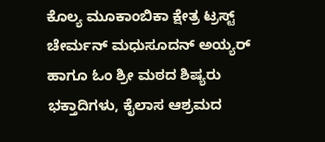ಕೊಲ್ಯ ಮೂಕಾಂಬಿಕಾ ಕ್ಷೇತ್ರ ಟ್ರಸ್ಟ್ ಚೇರ್ಮನ್ ಮಧುಸೂದನ್ ಅಯ್ಯರ್ ಹಾಗೂ ಓಂ ಶ್ರೀ ಮಠದ ಶಿಷ್ಯರು ಭಕ್ತಾದಿಗಳು, ಕೈಲಾಸ ಆಶ್ರಮದ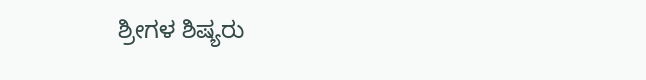ಶ್ರೀಗಳ ಶಿಷ್ಯರು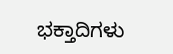ಭಕ್ತಾದಿಗಳು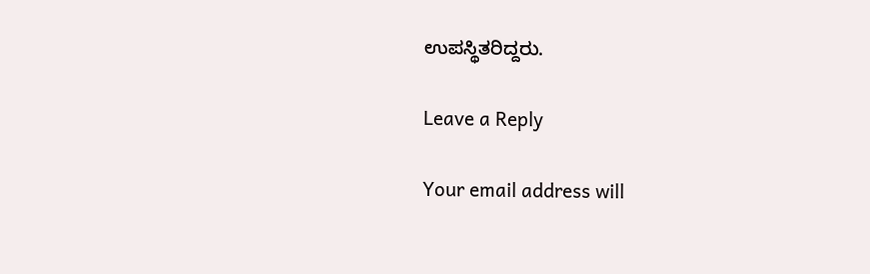ಉಪಸ್ಥಿತರಿದ್ದರು.

Leave a Reply

Your email address will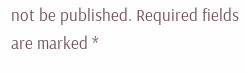not be published. Required fields are marked *